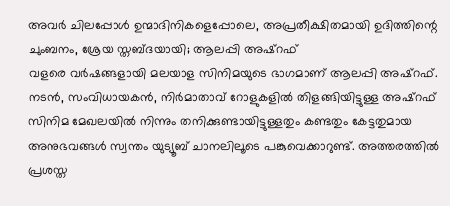അവർ ചിലപ്പോൾ ഉന്മാദിനികളെപ്പോലെ, അപ്രതീക്ഷിതമായി ഉദിത്തിന്റെ ചുംബനം, ശ്രേയ സ്തബ്ദയായി; ആലപ്പി അഷ്റഫ്
വളരെ വർഷങ്ങളായി മലയാള സിനിമയുടെ ഭാഗമാണ് ആലപ്പി അഷ്റഫ്. നടൻ, സംവിധായകൻ, നിർമാതാവ് റോളുകളിൽ തിളങ്ങിയിട്ടുള്ള അഷ്റഫ് സിനിമ മേഖലയിൽ നിന്നും തനിക്കുണ്ടായിട്ടുള്ളതും കണ്ടതും കേട്ടതുമായ അനുഭവങ്ങൾ സ്വന്തം യുട്യൂബ് ചാനലിലൂടെ പങ്കുവെക്കാറുണ്ട്. അത്തരത്തിൽ പ്രശസ്ത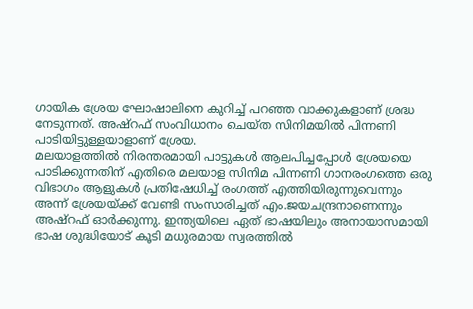ഗായിക ശ്രേയ ഘോഷാലിനെ കുറിച്ച് പറഞ്ഞ വാക്കുകളാണ് ശ്രദ്ധ നേടുന്നത്. അഷ്റഫ് സംവിധാനം ചെയ്ത സിനിമയിൽ പിന്നണി പാടിയിട്ടുള്ളയാളാണ് ശ്രേയ.
മലയാളത്തിൽ നിരന്തരമായി പാട്ടുകൾ ആലപിച്ചപ്പോൾ ശ്രേയയെ പാടിക്കുന്നതിന് എതിരെ മലയാള സിനിമ പിന്നണി ഗാനരംഗത്തെ ഒരു വിഭാഗം ആളുകൾ പ്രതിഷേധിച്ച് രംഗത്ത് എത്തിയിരുന്നുവെന്നും അന്ന് ശ്രേയയ്ക്ക് വേണ്ടി സംസാരിച്ചത് എം.ജയചന്ദ്രനാണെന്നും അഷ്റഫ് ഓർക്കുന്നു. ഇന്ത്യയിലെ ഏത് ഭാഷയിലും അനായാസമായി ഭാഷ ശുദ്ധിയോട് കൂടി മധുരമായ സ്വരത്തിൽ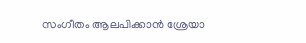സംഗീതം ആലപിക്കാൻ ശ്രേയാ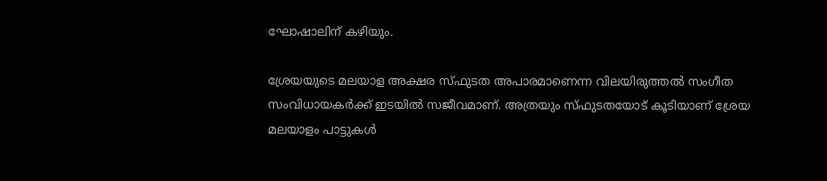ഘോഷാലിന് കഴിയും.

ശ്രേയയുടെ മലയാള അക്ഷര സ്ഫുടത അപാരമാണെന്ന വിലയിരുത്തൽ സംഗീത സംവിധായകർക്ക് ഇടയിൽ സജീവമാണ്. അത്രയും സ്ഫുടതയോട് കൂടിയാണ് ശ്രേയ മലയാളം പാട്ടുകൾ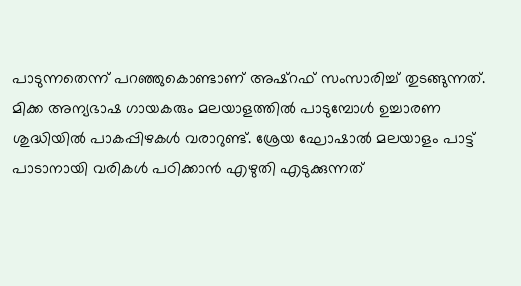പാടുന്നതെന്ന് പറഞ്ഞുകൊണ്ടാണ് അഷ്റഫ് സംസാരിച്ച് തുടങ്ങുന്നത്. മിക്ക അന്യഭാഷ ഗായകരും മലയാളത്തിൽ പാടുമ്പോൾ ഉച്ചാരണ ശുദ്ധിയിൽ പാകപ്പിഴകൾ വരാറുണ്ട്. ശ്രേയ ഘോഷാൽ മലയാളം പാട്ട് പാടാനായി വരികൾ പഠിക്കാൻ എഴുതി എടുക്കുന്നത്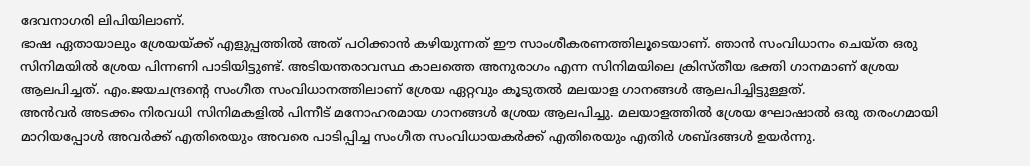ദേവനാഗരി ലിപിയിലാണ്.
ഭാഷ ഏതായാലും ശ്രേയയ്ക്ക് എളുപ്പത്തിൽ അത് പഠിക്കാൻ കഴിയുന്നത് ഈ സാംശീകരണത്തിലൂടെയാണ്. ഞാൻ സംവിധാനം ചെയ്ത ഒരു സിനിമയിൽ ശ്രേയ പിന്നണി പാടിയിട്ടുണ്ട്. അടിയന്തരാവസ്ഥ കാലത്തെ അനുരാഗം എന്ന സിനിമയിലെ ക്രിസ്തീയ ഭക്തി ഗാനമാണ് ശ്രേയ ആലപിച്ചത്. എം.ജയചന്ദ്രന്റെ സംഗീത സംവിധാനത്തിലാണ് ശ്രേയ ഏറ്റവും കൂടുതൽ മലയാള ഗാനങ്ങൾ ആലപിച്ചിട്ടുള്ളത്.
അൻവർ അടക്കം നിരവധി സിനിമകളിൽ പിന്നീട് മനോഹരമായ ഗാനങ്ങൾ ശ്രേയ ആലപിച്ചു. മലയാളത്തിൽ ശ്രേയ ഘോഷാൽ ഒരു തരംഗമായി മാറിയപ്പോൾ അവർക്ക് എതിരെയും അവരെ പാടിപ്പിച്ച സംഗീത സംവിധായകർക്ക് എതിരെയും എതിർ ശബ്ദങ്ങൾ ഉയർന്നു.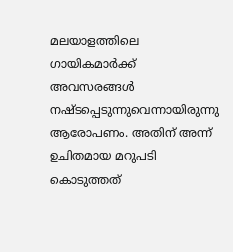മലയാളത്തിലെ ഗായികമാർക്ക് അവസരങ്ങൾ നഷ്ടപ്പെടുന്നുവെന്നായിരുന്നു ആരോപണം. അതിന് അന്ന് ഉചിതമായ മറുപടി കൊടുത്തത്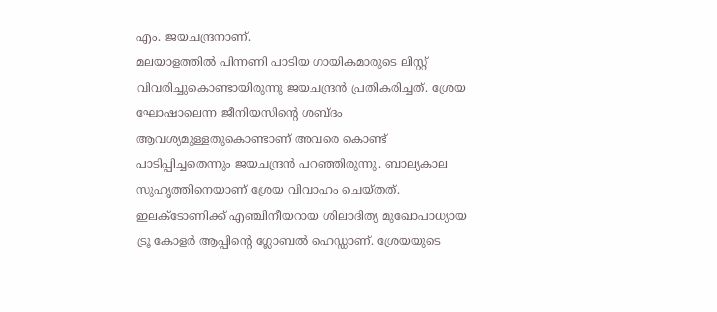എം. ജയചന്ദ്രനാണ്.
മലയാളത്തിൽ പിന്നണി പാടിയ ഗായികമാരുടെ ലിസ്റ്റ് വിവരിച്ചുകൊണ്ടായിരുന്നു ജയചന്ദ്രൻ പ്രതികരിച്ചത്. ശ്രേയ ഘോഷാലെന്ന ജീനിയസിന്റെ ശബ്ദം ആവശ്യമുള്ളതുകൊണ്ടാണ് അവരെ കൊണ്ട് പാടിപ്പിച്ചതെന്നും ജയചന്ദ്രൻ പറഞ്ഞിരുന്നു. ബാല്യകാല സുഹൃത്തിനെയാണ് ശ്രേയ വിവാഹം ചെയ്തത്. ഇലക്ടോണിക്ക് എഞ്ചിനീയറായ ശിലാദിത്യ മുഖോപാധ്യായ ട്രൂ കോളർ ആപ്പിന്റെ ഗ്ലോബൽ ഹെഡ്ഡാണ്. ശ്രേയയുടെ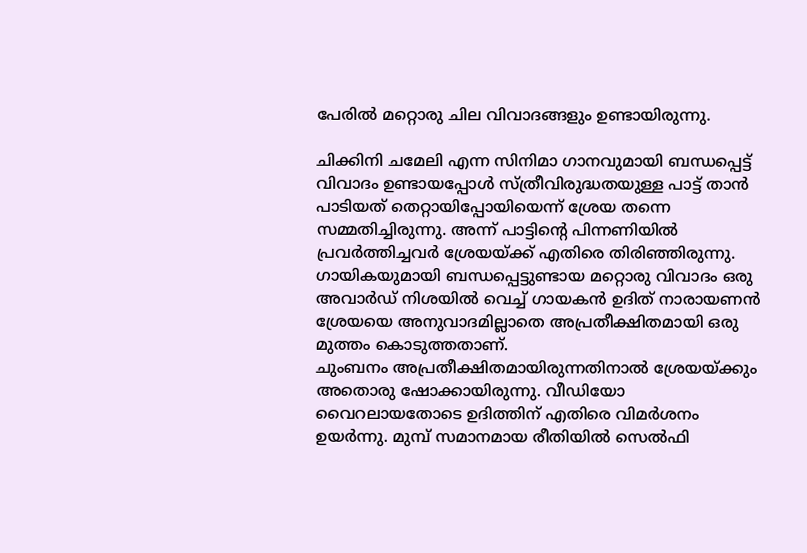പേരിൽ മറ്റൊരു ചില വിവാദങ്ങളും ഉണ്ടായിരുന്നു.

ചിക്കിനി ചമേലി എന്ന സിനിമാ ഗാനവുമായി ബന്ധപ്പെട്ട് വിവാദം ഉണ്ടായപ്പോൾ സ്ത്രീവിരുദ്ധതയുള്ള പാട്ട് താൻ പാടിയത് തെറ്റായിപ്പോയിയെന്ന് ശ്രേയ തന്നെ സമ്മതിച്ചിരുന്നു. അന്ന് പാട്ടിന്റെ പിന്നണിയിൽ പ്രവർത്തിച്ചവർ ശ്രേയയ്ക്ക് എതിരെ തിരിഞ്ഞിരുന്നു. ഗായികയുമായി ബന്ധപ്പെട്ടുണ്ടായ മറ്റൊരു വിവാദം ഒരു അവാർഡ് നിശയിൽ വെച്ച് ഗായകൻ ഉദിത് നാരായണൻ ശ്രേയയെ അനുവാദമില്ലാതെ അപ്രതീക്ഷിതമായി ഒരു മുത്തം കൊടുത്തതാണ്.
ചുംബനം അപ്രതീക്ഷിതമായിരുന്നതിനാൽ ശ്രേയയ്ക്കും അതൊരു ഷോക്കായിരുന്നു. വീഡിയോ വൈറലായതോടെ ഉദിത്തിന് എതിരെ വിമർശനം ഉയർന്നു. മുമ്പ് സമാനമായ രീതിയിൽ സെൽഫി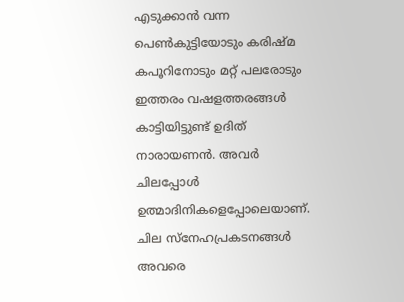എടുക്കാൻ വന്ന പെൺകുട്ടിയോടും കരിഷ്മ കപൂറിനോടും മറ്റ് പലരോടും ഇത്തരം വഷളത്തരങ്ങൾ കാട്ടിയിട്ടുണ്ട് ഉദിത് നാരായണൻ. അവർ ചിലപ്പോൾ ഉത്മാദിനികളെപ്പോലെയാണ്.
ചില സ്നേഹപ്രകടനങ്ങൾ അവരെ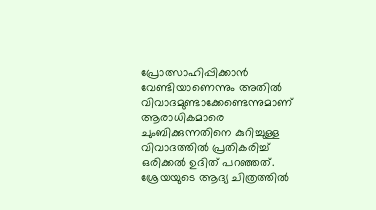പ്രോത്സാഹിപ്പിക്കാൻ വേണ്ടിയാണെന്നും അതിൽ വിവാദമുണ്ടാക്കേണ്ടെന്നുമാണ് ആരാധികമാരെ ചുംബിക്കുന്നതിനെ കുറിച്ചുള്ള വിവാദത്തിൽ പ്രതികരിച്ച് ഒരിക്കൽ ഉദിത് പറഞ്ഞത്. ശ്രേയയുടെ ആദ്യ ചിത്രത്തിൽ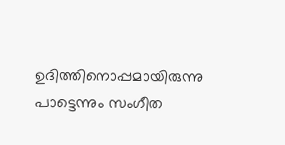ഉദിത്തിനൊപ്പമായിരുന്നു പാട്ടെന്നും സംഗീത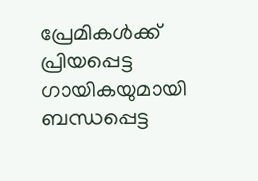പ്രേമികൾക്ക് പ്രിയപ്പെട്ട ഗായികയുമായി ബന്ധപ്പെട്ട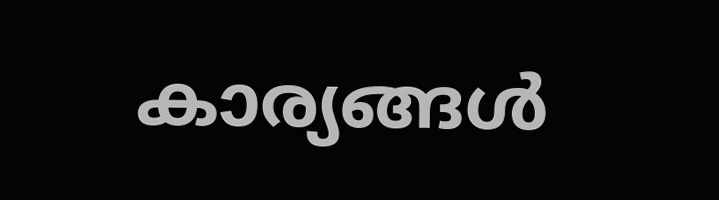കാര്യങ്ങൾ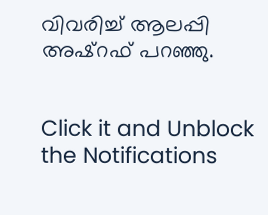വിവരിച്ച് ആലപ്പി അഷ്റഫ് പറഞ്ഞു.


Click it and Unblock the Notifications